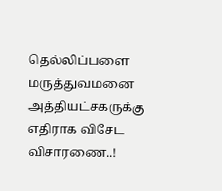தெல்லிப்பளை மருத்துவமனை அத்தியட்சகருக்கு எதிராக விசேட விசாரணை..!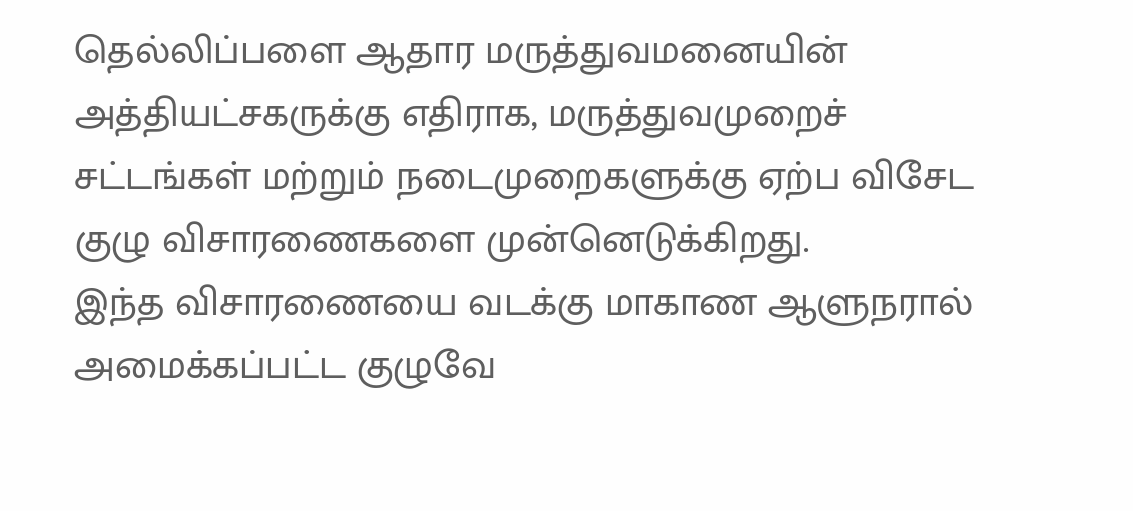தெல்லிப்பளை ஆதார மருத்துவமனையின் அத்தியட்சகருக்கு எதிராக, மருத்துவமுறைச் சட்டங்கள் மற்றும் நடைமுறைகளுக்கு ஏற்ப விசேட குழு விசாரணைகளை முன்னெடுக்கிறது.
இந்த விசாரணையை வடக்கு மாகாண ஆளுநரால் அமைக்கப்பட்ட குழுவே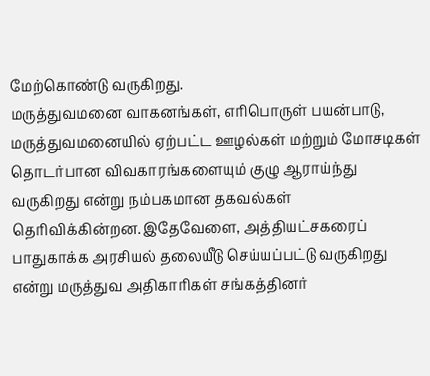மேற்கொண்டு வருகிறது.
மருத்துவமனை வாகனங்கள், எரிபொருள் பயன்பாடு, மருத்துவமனையில் ஏற்பட்ட ஊழல்கள் மற்றும் மோசடிகள் தொடர்பான விவகாரங்களையும் குழு ஆராய்ந்து வருகிறது என்று நம்பகமான தகவல்கள் தெரிவிக்கின்றன.இதேவேளை, அத்தியட்சகரைப் பாதுகாக்க அரசியல் தலையீடு செய்யப்பட்டு வருகிறது என்று மருத்துவ அதிகாரிகள் சங்கத்தினர்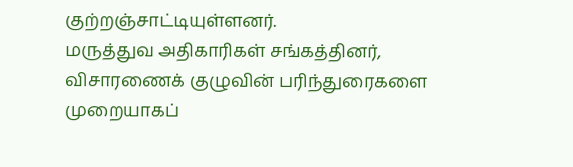குற்றஞ்சாட்டியுள்ளனர்.
மருத்துவ அதிகாரிகள் சங்கத்தினர், விசாரணைக் குழுவின் பரிந்துரைகளை முறையாகப்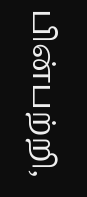பின்பற்றி,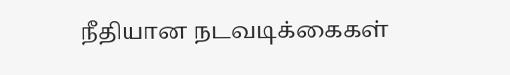நீதியான நடவடிக்கைகள்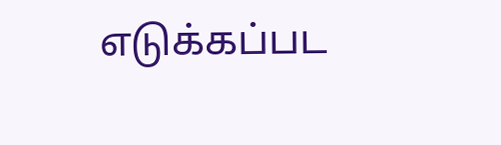எடுக்கப்பட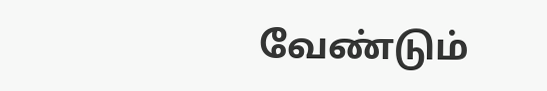வேண்டும்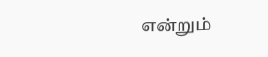என்றும்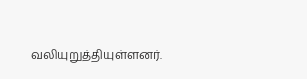வலியுறுத்தியுள்ளனர்.